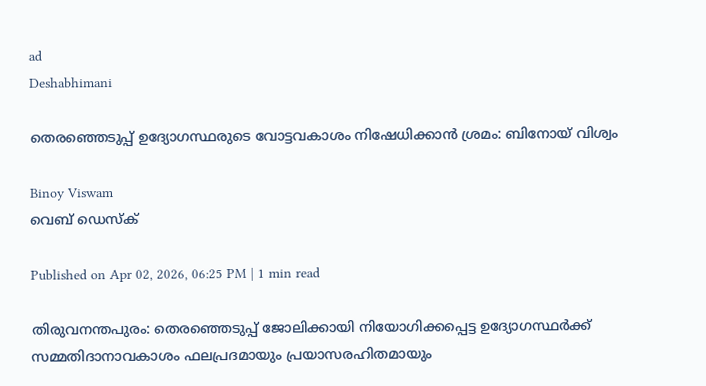ad
Deshabhimani

തെരഞ്ഞെടുപ്പ് ഉദ്യോഗസ്ഥരുടെ വോട്ടവകാശം നിഷേധിക്കാൻ ശ്രമം: ബിനോയ് വിശ്വം

Binoy Viswam
വെബ് ഡെസ്ക്

Published on Apr 02, 2026, 06:25 PM | 1 min read

തിരുവനന്തപുരം: തെരഞ്ഞെടുപ്പ് ജോലിക്കായി നിയോഗിക്കപ്പെട്ട ഉദ്യോഗസ്ഥർക്ക് സമ്മതിദാനാവകാശം ഫലപ്രദമായും പ്രയാസരഹിതമായും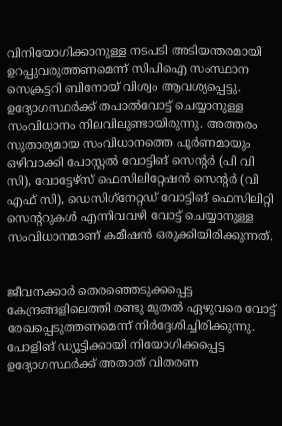വിനിയോഗിക്കാനുള്ള നടപടി അടിയന്തരമായി ഉറപ്പുവരുത്തണമെന്ന്‌ സിപിഐ സംസ്ഥാന സെക്രട്ടറി ബിനോയ്‌ വിശ്വം ആവശ്യപ്പെട്ടു. ഉദ്യോഗസ്ഥർക്ക് തപാൽവോട്ട് ചെയ്യാനുള്ള സംവിധാനം നിലവിലുണ്ടായിരുന്നു. അത്തരം സുതാര്യമായ സംവിധാനത്തെ പൂർണമായും ഒഴിവാക്കി പോസ്റ്റൽ വോട്ടിങ്‌ സെന്റർ (പി വി സി), വോട്ടേഴ്‌സ് ഫെസിലിറ്റേഷൻ സെന്റർ (വി എഫ് സി), ഡെസിഗ്‌നേറ്റഡ് വോട്ടിങ്‌ ഫെസിലിറ്റി സെന്ററുകൾ എന്നിവവഴി വോട്ട് ചെയ്യാനുള്ള സംവിധാനമാണ് കമീഷൻ ഒരുക്കിയിരിക്കുന്നത്.


ജീവനക്കാർ തെരഞ്ഞെടുക്കപ്പെട്ട കേന്ദ്രങ്ങളിലെത്തി രണ്ടു മുതൽ ഏഴുവരെ വോട്ട് രേഖപ്പെടുത്തണമെന്ന്‌ നിർദ്ദേശിച്ചിരിക്കുന്നു. പോളിങ്‌ ഡ്യൂട്ടിക്കായി നിയോഗിക്കപ്പെട്ട ഉദ്യോഗസ്ഥർക്ക് അതാത് വിതരണ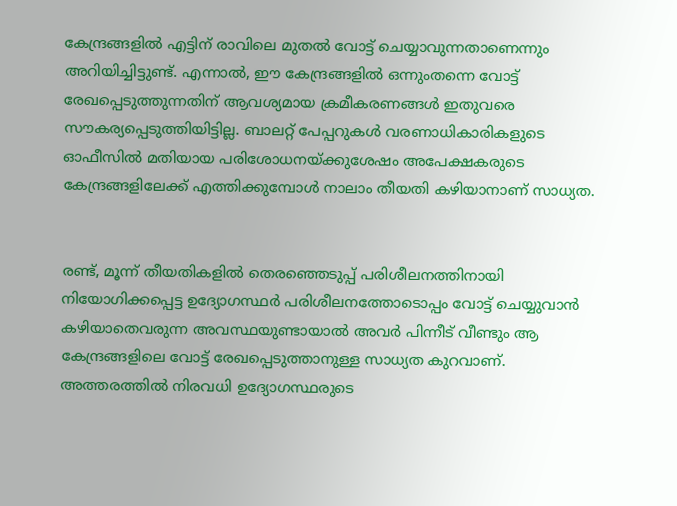കേന്ദ്രങ്ങളിൽ എട്ടിന്‌ രാവിലെ മുതൽ വോട്ട് ചെയ്യാവുന്നതാണെന്നും അറിയിച്ചിട്ടുണ്ട്. എന്നാൽ, ഇ‍ൗ കേന്ദ്രങ്ങളിൽ ഒന്നുംതന്നെ വോട്ട് രേഖപ്പെടുത്തുന്നതിന് ആവശ്യമായ ക്രമീകരണങ്ങൾ ഇതുവരെ സൗകര്യപ്പെടുത്തിയിട്ടില്ല. ബാലറ്റ് പേപ്പറുകൾ വരണാധികാരികളുടെ ഓഫീസിൽ മതിയായ പരിശോധനയ്ക്കുശേഷം അപേക്ഷകരുടെ കേന്ദ്രങ്ങളിലേക്ക് എത്തിക്കുമ്പോൾ നാലാം തീയതി കഴിയാനാണ് സാധ്യത.


രണ്ട്‌, മൂന്ന്‌ തീയതികളിൽ തെരഞ്ഞെടുപ്പ് പരിശീലനത്തിനായി നിയോഗിക്കപ്പെട്ട ഉദ്യോഗസ്ഥർ പരിശീലനത്തോടൊപ്പം വോട്ട് ചെയ്യുവാൻ കഴിയാതെവരുന്ന അവസ്ഥയുണ്ടായാൽ അവർ പിന്നീട് വീണ്ടും ആ കേന്ദ്രങ്ങളിലെ വോട്ട് രേഖപ്പെടുത്താനുള്ള സാധ്യത കുറവാണ്. അത്തരത്തിൽ നിരവധി ഉദ്യോഗസ്ഥരുടെ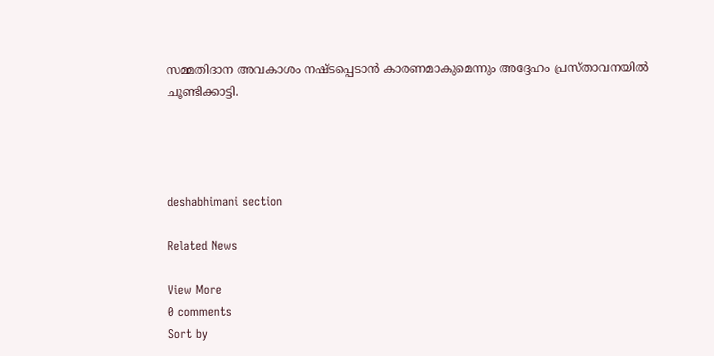സമ്മതിദാന അവകാശം നഷ്ടപ്പെടാൻ കാരണമാകുമെന്നും അദ്ദേഹം പ്രസ്‌താവനയിൽ ചൂണ്ടിക്കാട്ടി.




deshabhimani section

Related News

View More
0 comments
Sort by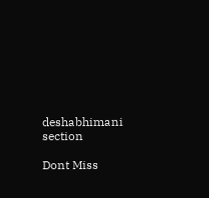deshabhimani section

Dont Miss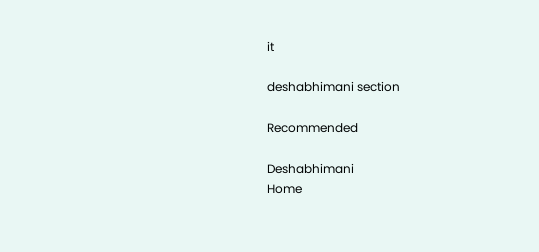it

deshabhimani section

Recommended

Deshabhimani
Home